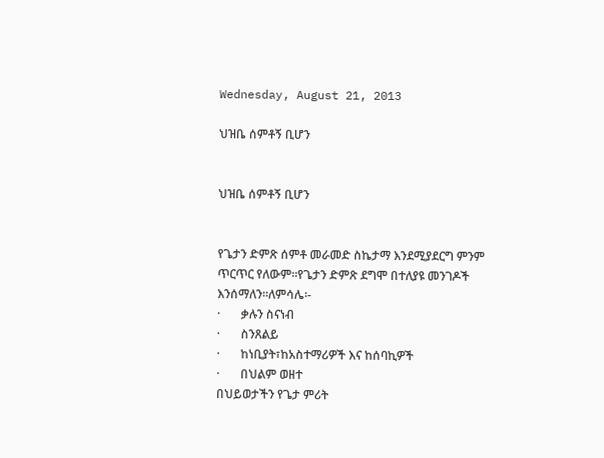Wednesday, August 21, 2013

ህዝቤ ሰምቶኝ ቢሆን


ህዝቤ ሰምቶኝ ቢሆን


የጌታን ድምጽ ሰምቶ መራመድ ስኬታማ እንደሚያደርግ ምንም ጥርጥር የለውም፡፡የጌታን ድምጽ ደግሞ በተለያዩ መንገዶች እንሰማለን፡፡ለምሳሌ፡-
·       ቃሉን ስናነብ
·       ስንጸልይ
·       ከነቢያት፣ከአስተማሪዎች እና ከሰባኪዎች
·       በህልም ወዘተ
በህይወታችን የጌታ ምሪት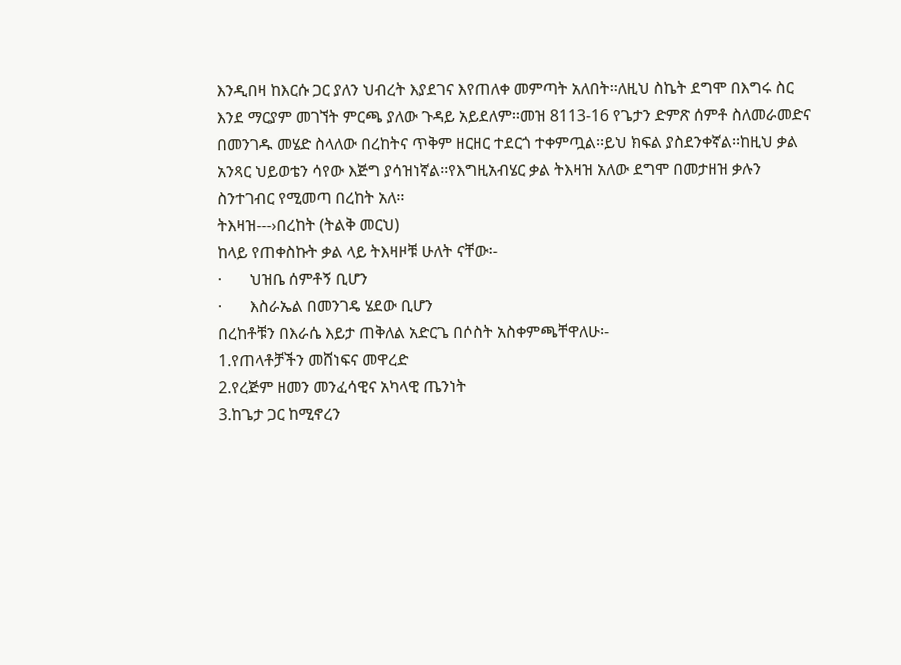እንዲበዛ ከእርሱ ጋር ያለን ህብረት እያደገና እየጠለቀ መምጣት አለበት፡፡ለዚህ ስኬት ደግሞ በእግሩ ስር እንደ ማርያም መገኘት ምርጫ ያለው ጉዳይ አይደለም፡፡መዝ 8113-16 የጌታን ድምጽ ሰምቶ ስለመራመድና በመንገዱ መሄድ ስላለው በረከትና ጥቅም ዘርዘር ተደርጎ ተቀምጧል፡፡ይህ ክፍል ያስደንቀኛል፡፡ከዚህ ቃል አንጻር ህይወቴን ሳየው እጅግ ያሳዝነኛል፡፡የእግዚአብሄር ቃል ትእዛዝ አለው ደግሞ በመታዘዝ ቃሉን ስንተገብር የሚመጣ በረከት አለ፡፡
ትእዛዝ---›በረከት (ትልቅ መርህ)
ከላይ የጠቀስኩት ቃል ላይ ትእዛዞቹ ሁለት ናቸው፡-
·       ህዝቤ ሰምቶኝ ቢሆን
·       እስራኤል በመንገዴ ሄደው ቢሆን
በረከቶቹን በእራሴ እይታ ጠቅለል አድርጌ በሶስት አስቀምጫቸዋለሁ፡-
1.የጠላቶቻችን መሸነፍና መዋረድ
2.የረጅም ዘመን መንፈሳዊና አካላዊ ጤንነት
3.ከጌታ ጋር ከሚኖረን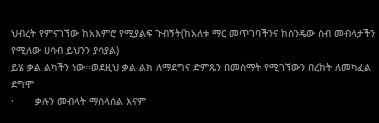ህብረት የምናገኘው ከአእምሮ የሚያልፍ ጉብኝት(ከአለቱ ማር መጥገባችንና ከስንዴው ስብ መብላታችን የሚለው ሀሳብ ይህንን ያሳያል)
ይሄ ቃል ልካችን ነው፡፡ወደዚህ ቃል ልክ ለማደግና ድምጹን በመስማት የሚገኘውን በረከት ለመካፈል ደግሞ
·       ቃሉን መብላት ማሰላሰል እናም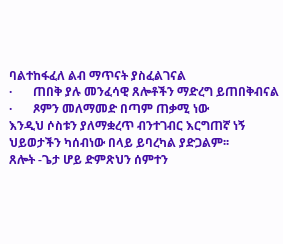ባልተከፋፈለ ልብ ማጥናት ያስፈልገናል
·       ጠበቅ ያሉ መንፈሳዊ ጸሎቶችን ማድረግ ይጠበቅብናል
·       ጾምን መለማመድ በጣም ጠቃሚ ነው
እንዲህ ሶስቱን ያለማቋረጥ ብንተገብር እርግጠኛ ነኝ ህይወታችን ካሰብነው በላይ ይባረካል ያድጋልም፡፡
ጸሎት -ጌታ ሆይ ድምጽህን ሰምተን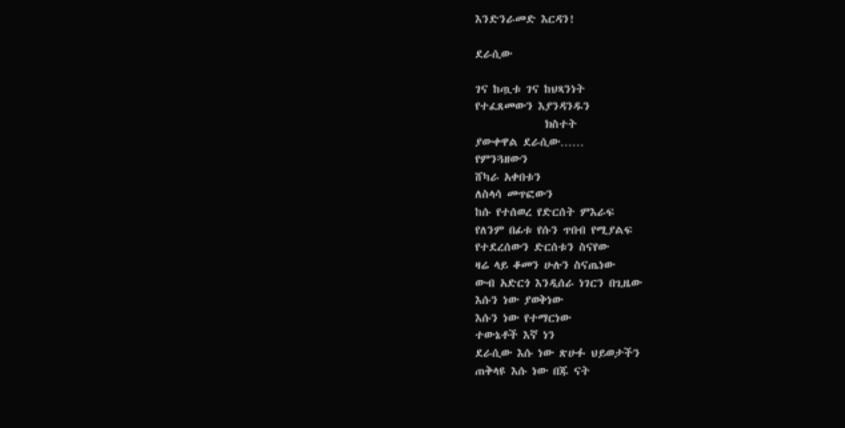እንድንራመድ እርዳን!

ደራሲው

ገና ከጧቱ ገና ከህጻንነት
የተፈጸመውን እያንዳንዱን
              ክስተት
ያውቀዋል ደራሲው……
የምንጓዘውን
ሸካራ አቀበቱን
ለስላሳ መጥፎውን
ከሱ የተሰወረ የድርሰት ምእራፍ
የለንም በፊቱ የሱን ጥበብ የሚያልፍ
የተደረሰውን ድርሰቱን ስናየው
ዛሬ ላይ ቆመን ሁሉን ስናጤነው
ውብ አድርጎ እንዲሰራ ነገርን በጊዜው
እሱን ነው ያወቅነው
እሱን ነው የተማርነው
ተውኔቶች እኛ ነን
ደራሲው እሱ ነው ጽሁፉ ህይወታችን
ጠቅላዩ እሱ ነው በጁ ናት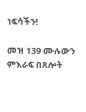ነፍሳችን!

መዝ 139 ሙሉውን ምእራፍ በጸሎት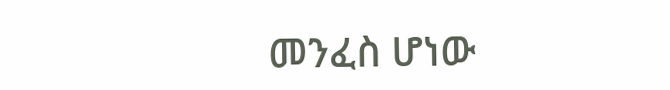መንፈስ ሆነው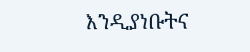እንዲያነቡትና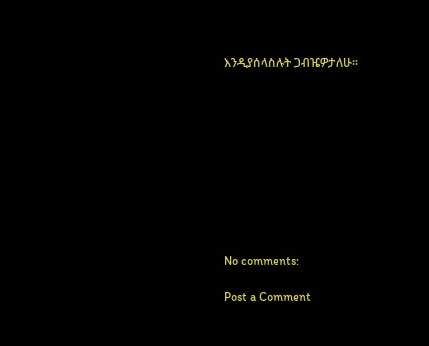እንዲያሰላስሉት ጋብዤዎታለሁ፡፡










No comments:

Post a Comment